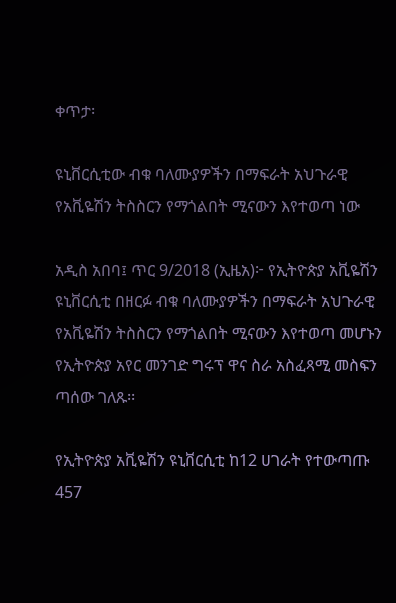ቀጥታ፡

ዩኒቨርሲቲው ብቁ ባለሙያዎችን በማፍራት አህጉራዊ የአቪዬሽን ትስስርን የማጎልበት ሚናውን እየተወጣ ነው

አዲስ አበባ፤ ጥር 9/2018 (ኢዜአ)፦ የኢትዮጵያ አቪዬሽን ዩኒቨርሲቲ በዘርፉ ብቁ ባለሙያዎችን በማፍራት አህጉራዊ የአቪዬሽን ትስስርን የማጎልበት ሚናውን እየተወጣ መሆኑን የኢትዮጵያ አየር መንገድ ግሩፕ ዋና ስራ አስፈጻሚ መስፍን ጣሰው ገለጹ፡፡

የኢትዮጵያ አቪዬሽን ዩኒቨርሲቲ ከ12 ሀገራት የተውጣጡ 457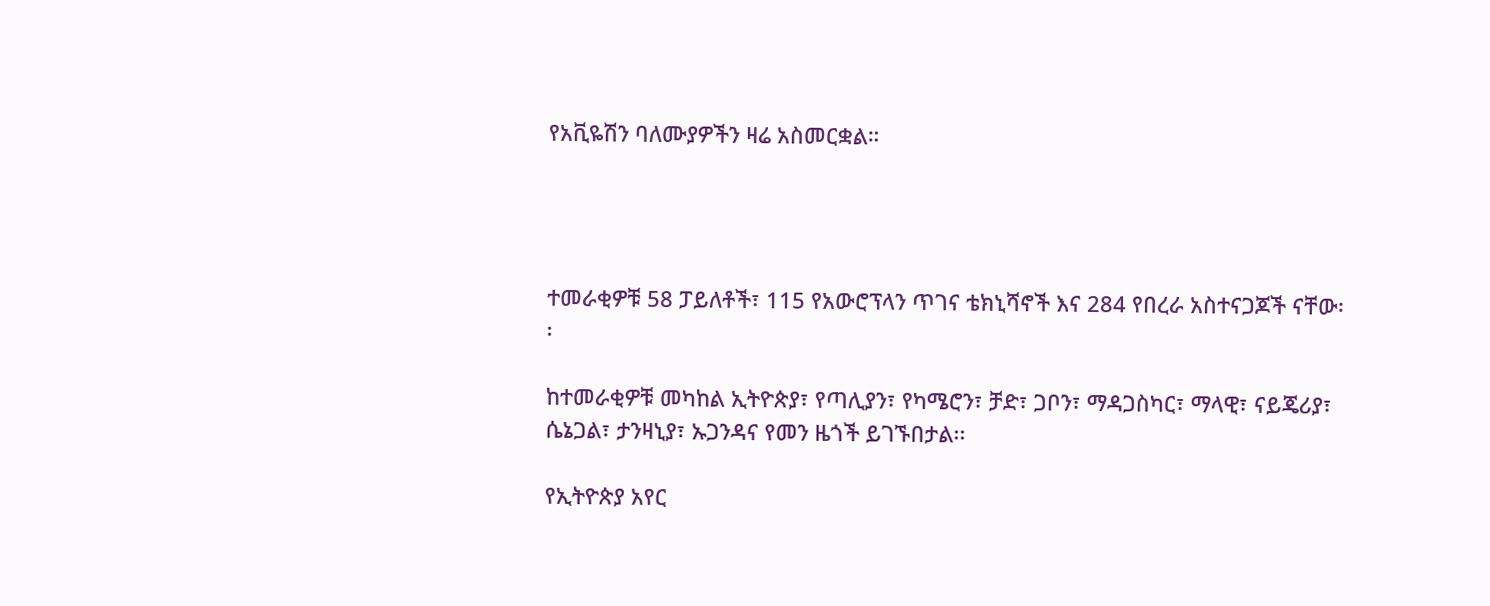የአቪዬሽን ባለሙያዎችን ዛሬ አስመርቋል።




ተመራቂዎቹ 58 ፓይለቶች፣ 115 የአውሮፕላን ጥገና ቴክኒሻኖች እና 284 የበረራ አስተናጋጆች ናቸው፡፡

ከተመራቂዎቹ መካከል ኢትዮጵያ፣ የጣሊያን፣ የካሜሮን፣ ቻድ፣ ጋቦን፣ ማዳጋስካር፣ ማላዊ፣ ናይጄሪያ፣ ሴኔጋል፣ ታንዛኒያ፣ ኡጋንዳና የመን ዜጎች ይገኙበታል፡፡

የኢትዮጵያ አየር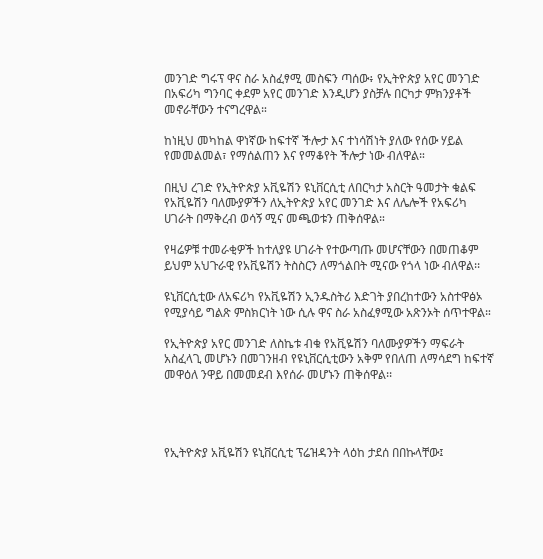መንገድ ግሩፕ ዋና ስራ አስፈፃሚ መስፍን ጣሰው፥ የኢትዮጵያ አየር መንገድ በአፍሪካ ግንባር ቀደም አየር መንገድ እንዲሆን ያስቻሉ በርካታ ምክንያቶች መኖራቸውን ተናግረዋል።

ከነዚህ መካከል ዋነኛው ከፍተኛ ችሎታ እና ተነሳሽነት ያለው የሰው ሃይል የመመልመል፣ የማሰልጠን እና የማቆየት ችሎታ ነው ብለዋል።

በዚህ ረገድ የኢትዮጵያ አቪዬሽን ዩኒቨርሲቲ ለበርካታ አስርት ዓመታት ቁልፍ የአቪዬሽን ባለሙያዎችን ለኢትዮጵያ አየር መንገድ እና ለሌሎች የአፍሪካ ሀገራት በማቅረብ ወሳኝ ሚና መጫወቱን ጠቅሰዋል።

የዛሬዎቹ ተመራቂዎች ከተለያዩ ሀገራት የተውጣጡ መሆናቸውን በመጠቆም ይህም አህጉራዊ የአቪዬሽን ትስስርን ለማጎልበት ሚናው የጎላ ነው ብለዋል፡፡

ዩኒቨርሲቲው ለአፍሪካ የአቪዬሽን ኢንዱስትሪ እድገት ያበረከተውን አስተዋፅኦ የሚያሳይ ግልጽ ምስክርነት ነው ሲሉ ዋና ስራ አስፈፃሚው አጽንኦት ሰጥተዋል።

የኢትዮጵያ አየር መንገድ ለስኬቱ ብቁ የአቪዬሽን ባለሙያዎችን ማፍራት አስፈላጊ መሆኑን በመገንዘብ የዩኒቨርሲቲውን አቅም የበለጠ ለማሳደግ ከፍተኛ መዋዕለ ንዋይ በመመደብ እየሰራ መሆኑን ጠቅሰዋል፡፡




የኢትዮጵያ አቪዬሽን ዩኒቨርሲቲ ፕሬዝዳንት ላዕከ ታደሰ በበኩላቸው፤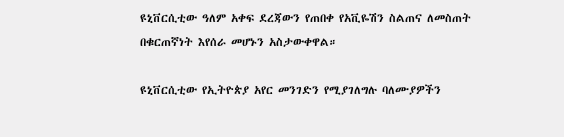ዩኒቨርሲቲው ዓለም አቀፍ ደረጃውን የጠበቀ የአቪዬሽን ስልጠና ለመስጠት በቁርጠኛነት እየሰራ መሆኑን አስታውቀዋል።

ዩኒቨርሲቲው የኢትዮጵያ አየር መንገድን የሚያገለግሉ ባለሙያዎችን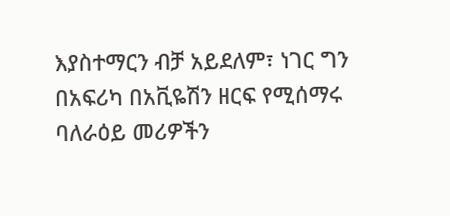እያስተማርን ብቻ አይደለም፣ ነገር ግን በአፍሪካ በአቪዬሽን ዘርፍ የሚሰማሩ ባለራዕይ መሪዎችን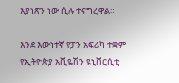እያነጽን ነው ሲሉ ተናግረዋል።

እንደ እውነተኛ የፓን አፍሪካ ተቋም የኢትዮጵያ አቪዬሽን ዩኒቨርሲቲ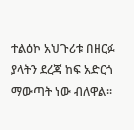ተልዕኮ አህጉሪቱ በዘርፉ ያላትን ደረጃ ከፍ አድርጎ ማውጣት ነው ብለዋል፡፡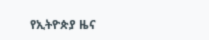የኢትዮጵያ ዜና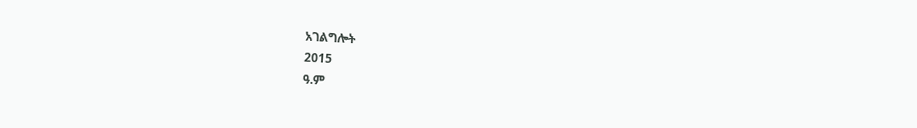አገልግሎት
2015
ዓ.ም